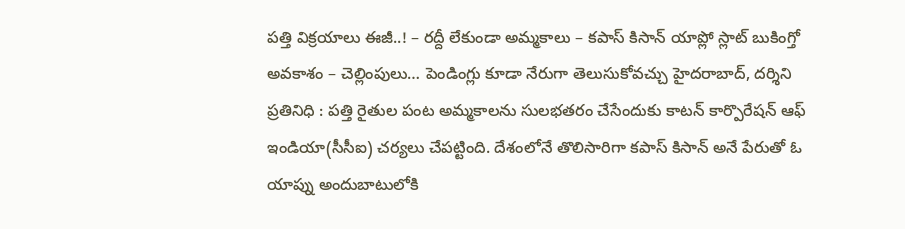పత్తి విక్రయాలు ఈజీ..! – రద్దీ లేకుండా అమ్మకాలు – కపాస్ కిసాన్ యాప్లో స్లాట్ బుకింగ్తో అవకాశం – చెల్లింపులు… పెండింగ్లు కూడా నేరుగా తెలుసుకోవచ్చు హైదరాబాద్, దర్శిని ప్రతినిధి : పత్తి రైతుల పంట అమ్మకాలను సులభతరం చేసేందుకు కాటన్ కార్పొరేషన్ ఆఫ్ ఇండియా(సీసీఐ) చర్యలు చేపట్టింది. దేశంలోనే తొలిసారిగా కపాస్ కిసాన్ అనే పేరుతో ఓ యాప్ను అందుబాటులోకి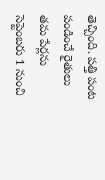తెచ్చింది. పత్తి పంట పండించే రైతులు తమ పేర్లను సెప్టెంబరు 1 నుంచి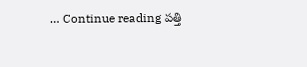… Continue reading పత్తి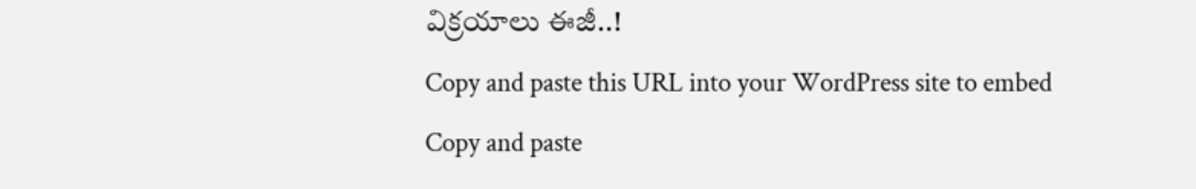విక్రయాలు ఈజీ..!
Copy and paste this URL into your WordPress site to embed
Copy and paste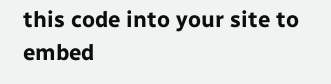this code into your site to embed